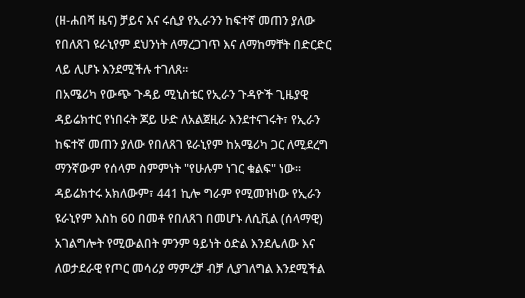(ዘ-ሐበሻ ዜና) ቻይና እና ሩሲያ የኢራንን ከፍተኛ መጠን ያለው የበለጸገ ዩራኒየም ደህንነት ለማረጋገጥ እና ለማከማቸት በድርድር ላይ ሊሆኑ እንደሚችሉ ተገለጸ።
በአሜሪካ የውጭ ጉዳይ ሚኒስቴር የኢራን ጉዳዮች ጊዜያዊ ዳይሬክተር የነበሩት ጆይ ሁድ ለአልጀዚራ እንደተናገሩት፣ የኢራን ከፍተኛ መጠን ያለው የበለጸገ ዩራኒየም ከአሜሪካ ጋር ለሚደረግ ማንኛውም የሰላም ስምምነት "የሁሉም ነገር ቁልፍ" ነው። ዳይሬክተሩ አክለውም፣ 441 ኪሎ ግራም የሚመዝነው የኢራን ዩራኒየም እስከ 60 በመቶ የበለጸገ በመሆኑ ለሲቪል (ሰላማዊ) አገልግሎት የሚውልበት ምንም ዓይነት ዕድል እንደሌለው እና ለወታደራዊ የጦር መሳሪያ ማምረቻ ብቻ ሊያገለግል እንደሚችል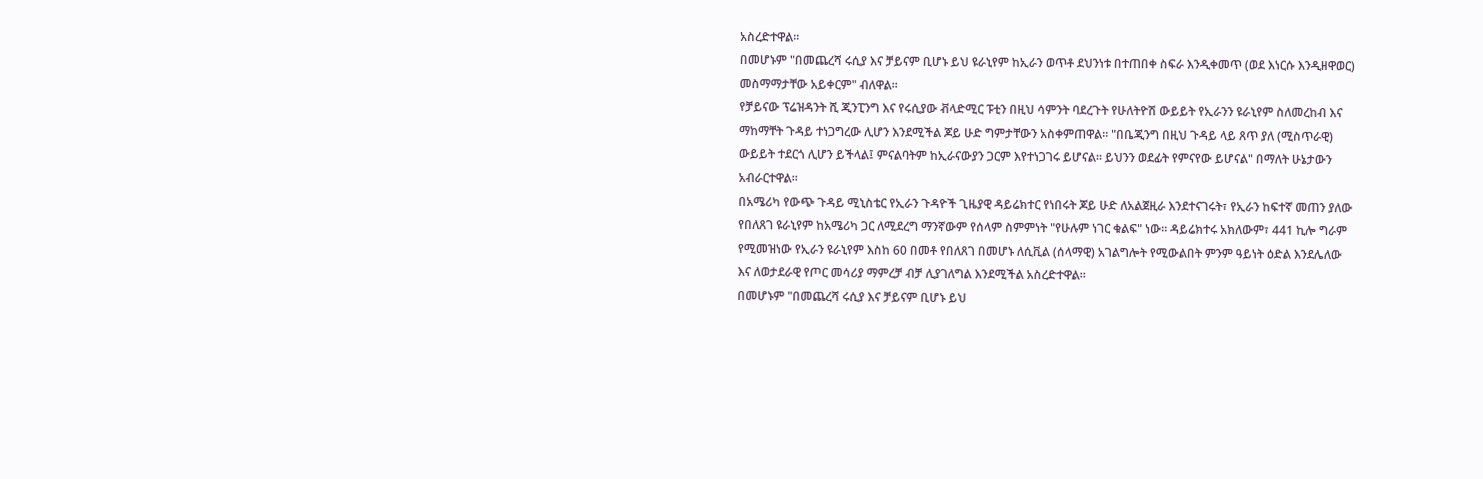አስረድተዋል።
በመሆኑም "በመጨረሻ ሩሲያ እና ቻይናም ቢሆኑ ይህ ዩራኒየም ከኢራን ወጥቶ ደህንነቱ በተጠበቀ ስፍራ እንዲቀመጥ (ወደ እነርሱ እንዲዘዋወር) መስማማታቸው አይቀርም" ብለዋል።
የቻይናው ፕሬዝዳንት ሺ ጂንፒንግ እና የሩሲያው ቭላድሚር ፑቲን በዚህ ሳምንት ባደረጉት የሁለትዮሽ ውይይት የኢራንን ዩራኒየም ስለመረከብ እና ማከማቸት ጉዳይ ተነጋግረው ሊሆን እንደሚችል ጆይ ሁድ ግምታቸውን አስቀምጠዋል። "በቤጂንግ በዚህ ጉዳይ ላይ ጸጥ ያለ (ሚስጥራዊ) ውይይት ተደርጎ ሊሆን ይችላል፤ ምናልባትም ከኢራናውያን ጋርም እየተነጋገሩ ይሆናል። ይህንን ወደፊት የምናየው ይሆናል" በማለት ሁኔታውን አብራርተዋል።
በአሜሪካ የውጭ ጉዳይ ሚኒስቴር የኢራን ጉዳዮች ጊዜያዊ ዳይሬክተር የነበሩት ጆይ ሁድ ለአልጀዚራ እንደተናገሩት፣ የኢራን ከፍተኛ መጠን ያለው የበለጸገ ዩራኒየም ከአሜሪካ ጋር ለሚደረግ ማንኛውም የሰላም ስምምነት "የሁሉም ነገር ቁልፍ" ነው። ዳይሬክተሩ አክለውም፣ 441 ኪሎ ግራም የሚመዝነው የኢራን ዩራኒየም እስከ 60 በመቶ የበለጸገ በመሆኑ ለሲቪል (ሰላማዊ) አገልግሎት የሚውልበት ምንም ዓይነት ዕድል እንደሌለው እና ለወታደራዊ የጦር መሳሪያ ማምረቻ ብቻ ሊያገለግል እንደሚችል አስረድተዋል።
በመሆኑም "በመጨረሻ ሩሲያ እና ቻይናም ቢሆኑ ይህ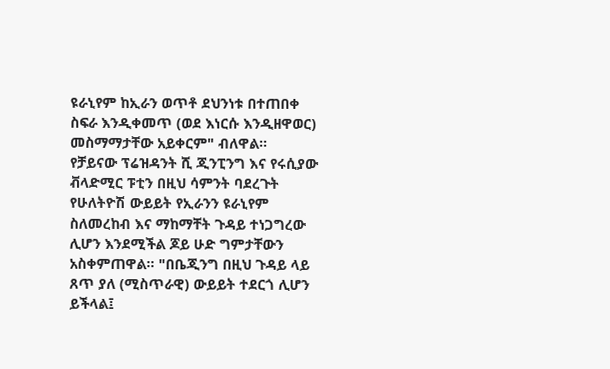ዩራኒየም ከኢራን ወጥቶ ደህንነቱ በተጠበቀ ስፍራ እንዲቀመጥ (ወደ እነርሱ እንዲዘዋወር) መስማማታቸው አይቀርም" ብለዋል።
የቻይናው ፕሬዝዳንት ሺ ጂንፒንግ እና የሩሲያው ቭላድሚር ፑቲን በዚህ ሳምንት ባደረጉት የሁለትዮሽ ውይይት የኢራንን ዩራኒየም ስለመረከብ እና ማከማቸት ጉዳይ ተነጋግረው ሊሆን እንደሚችል ጆይ ሁድ ግምታቸውን አስቀምጠዋል። "በቤጂንግ በዚህ ጉዳይ ላይ ጸጥ ያለ (ሚስጥራዊ) ውይይት ተደርጎ ሊሆን ይችላል፤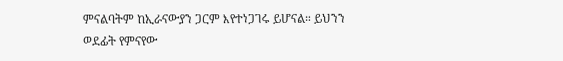ምናልባትም ከኢራናውያን ጋርም እየተነጋገሩ ይሆናል። ይህንን ወደፊት የምናየው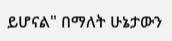ይሆናል" በማለት ሁኔታውን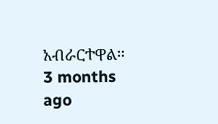አብራርተዋል።
3 months ago